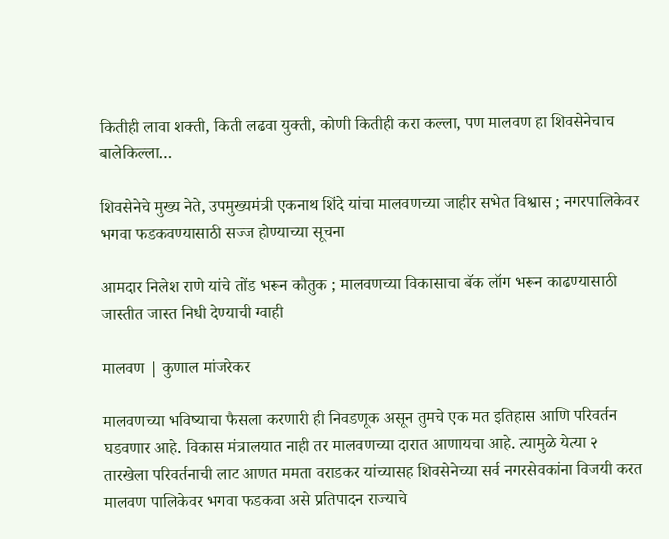कितीही लावा शक्ती, किती लढवा युक्ती, कोणी कितीही करा कल्ला, पण मालवण हा शिवसेनेचाच बालेकिल्ला…

शिवसेनेचे मुख्य नेते, उपमुख्यमंत्री एकनाथ शिंदे यांचा मालवणच्या जाहीर सभेत विश्वास ; नगरपालिकेवर भगवा फडकवण्यासाठी सज्ज होण्याच्या सूचना

आमदार निलेश राणे यांचे तोंड भरून कौतुक ; मालवणच्या विकासाचा बॅक लॉग भरून काढण्यासाठी जास्तीत जास्त निधी देण्याची ग्वाही

मालवण | कुणाल मांजरेकर

मालवणच्या भविष्याचा फैसला करणारी ही निवडणूक असून तुमचे एक मत इतिहास आणि परिवर्तन घडवणार आहे. विकास मंत्रालयात नाही तर मालवणच्या दारात आणायचा आहे. त्यामुळे येत्या २ तारखेला परिवर्तनाची लाट आणत ममता वराडकर यांच्यासह शिवसेनेच्या सर्व नगरसेवकांना विजयी करत मालवण पालिकेवर भगवा फडकवा असे प्रतिपादन राज्याचे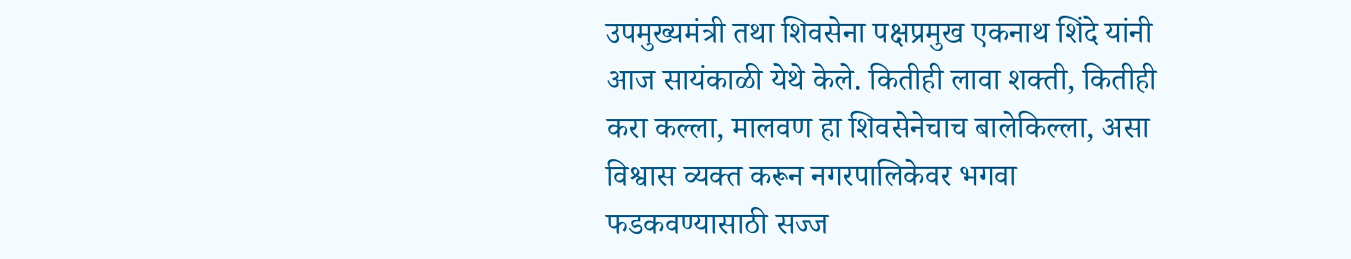उपमुख्यमंत्री तथा शिवसेना पक्षप्रमुख एकनाथ शिंदे यांनी आज सायंकाळी येथे केले. कितीही लावा शक्ती, कितीही करा कल्ला, मालवण हा शिवसेनेचाच बालेकिल्ला, असा विश्वास व्यक्त करून नगरपालिकेवर भगवा फडकवण्यासाठी सज्ज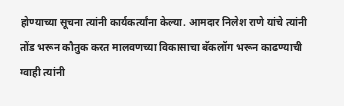होण्याच्या सूचना त्यांनी कार्यकर्त्यांना केल्या. आमदार निलेश राणे यांचे त्यांनी तोंड भरून कौतुक करत मालवणच्या विकासाचा बॅकलॉग भरून काढण्याची ग्वाही त्यांनी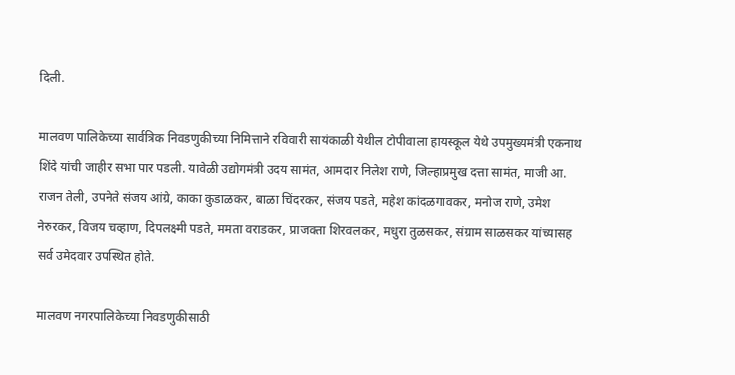दिली.

मालवण पालिकेच्या सार्वत्रिक निवडणुकीच्या निमित्ताने रविवारी सायंकाळी येथील टोपीवाला हायस्कूल येथे उपमुख्यमंत्री एकनाथ शिंदे यांची जाहीर सभा पार पडली. यावेळी उद्योगमंत्री उदय सामंत, आमदार निलेश राणे, जिल्हाप्रमुख दत्ता सामंत, माजी आ. राजन तेली, उपनेते संजय आंग्रे, काका कुडाळकर, बाळा चिंदरकर, संजय पडते, महेश कांदळगावकर, मनोज राणे, उमेश नेरुरकर, विजय चव्हाण, दिपलक्ष्मी पडते, ममता वराडकर, प्राजक्ता शिरवलकर, मधुरा तुळसकर, संग्राम साळसकर यांच्यासह सर्व उमेदवार उपस्थित होते.

मालवण नगरपालिकेच्या निवडणुकीसाठी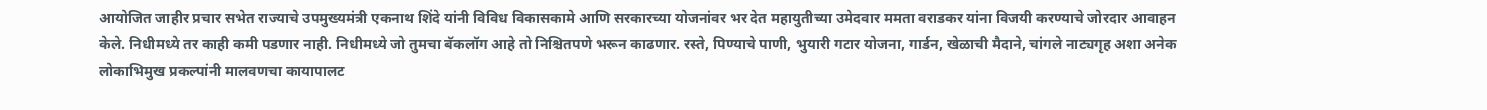आयोजित जाहीर प्रचार सभेत राज्याचे उपमुख्यमंत्री एकनाथ शिंदे यांनी विविध विकासकामे आणि सरकारच्या योजनांवर भर देत महायुतीच्या उमेदवार ममता वराडकर यांना विजयी करण्याचे जोरदार आवाहन केले. निधीमध्ये तर काही कमी पडणार नाही. निधीमध्ये जो तुमचा बॅकलॉग आहे तो निश्चितपणे भरून काढणार. रस्ते, पिण्याचे पाणी, भुयारी गटार योजना, गार्डन, खेळाची मैदाने, चांगले नाट्यगृह अशा अनेक लोकाभिमुख प्रकल्पांनी मालवणचा कायापालट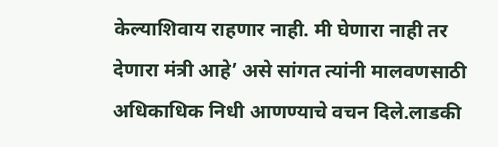केल्याशिवाय राहणार नाही. मी घेणारा नाही तर देणारा मंत्री आहे’ असे सांगत त्यांनी मालवणसाठी अधिकाधिक निधी आणण्याचे वचन दिले.लाडकी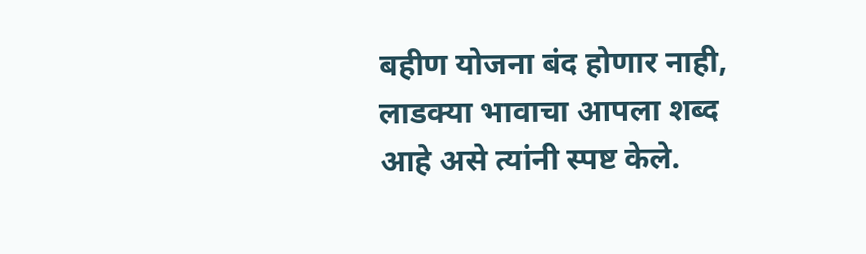बहीण योजना बंद होणार नाही, लाडक्या भावाचा आपला शब्द आहे असे त्यांनी स्पष्ट केले.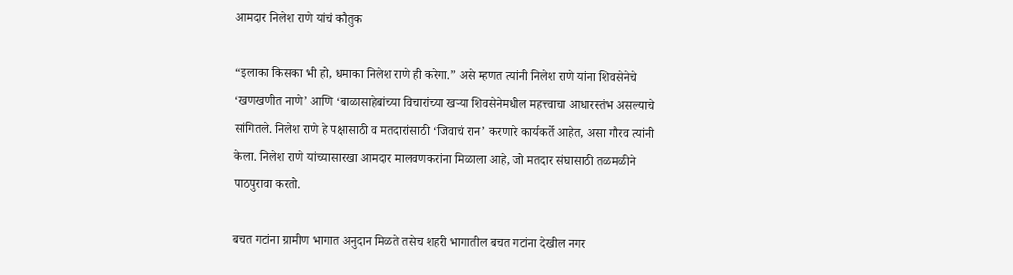आमदार निलेश राणे यांचं कौतुक

“इलाका किसका भी हो, धमाका निलेश राणे ही करेगा.” असे म्हणत त्यांनी निलेश राणे यांना शिवसेनेचे ‘खणखणीत नाणे’ आणि ‘बाळासाहेबांच्या विचारांच्या खऱ्या शिवसेनेमधील महत्त्वाचा आधारस्तंभ असल्याचे सांगितले. निलेश राणे हे पक्षासाठी व मतदारांसाठी ‘जिवाचं रान’ करणारे कार्यकर्ते आहेत, असा गौरव त्यांनी केला. निलेश राणे यांच्यासारखा आमदार मालवणकरांना मिळाला आहे, जो मतदार संघासाठी तळमळीने पाठपुरावा करतो.

बचत गटांना ग्रामीण भागात अनुदान मिळते तसेच शहरी भागातील बचत गटांना देखील नगर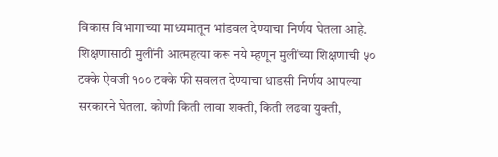विकास विभागाच्या माध्यमातून भांडवल देण्याचा निर्णय घेतला आहे. शिक्षणासाठी मुलींनी आत्महत्या करू नये म्हणून मुलींच्या शिक्षणाची ५० टक्के ऐवजी १०० टक्के फी सवलत देण्याचा धाडसी निर्णय आपल्या सरकारने घेतला. कोणी किती लावा शक्ती, किती लढवा युक्ती,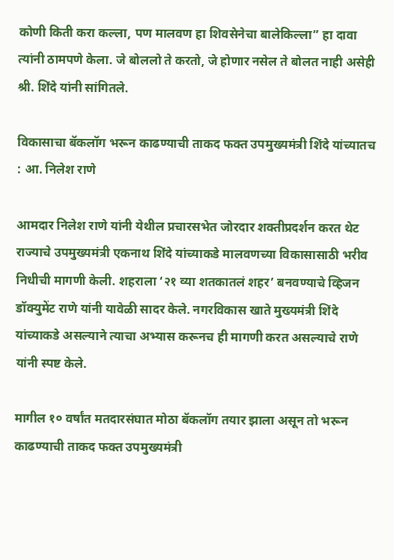कोणी किती करा कल्ला, पण मालवण हा शिवसेनेचा बालेकिल्ला” हा दावा त्यांनी ठामपणे केला. जे बोललो ते करतो, जे होणार नसेल ते बोलत नाही असेही श्री. शिंदे यांनी सांगितले.

विकासाचा बॅकलॉग भरून काढण्याची ताकद फक्त उपमुख्यमंत्री शिंदे यांच्यातच : आ. निलेश राणे

आमदार निलेश राणे यांनी येथील प्रचारसभेत जोरदार शक्तीप्रदर्शन करत थेट राज्याचे उपमुख्यमंत्री एकनाथ शिंदे यांच्याकडे मालवणच्या विकासासाठी भरीव निधीची मागणी केली. शहराला ‘२१ व्या शतकातलं शहर’ बनवण्याचे व्हिजन डॉक्युमेंट राणे यांनी यावेळी सादर केले. नगरविकास खाते मुख्यमंत्री शिंदे यांच्याकडे असल्याने त्याचा अभ्यास करूनच ही मागणी करत असल्याचे राणे यांनी स्पष्ट केले.

मागील १० वर्षांत मतदारसंघात मोठा बॅकलॉग तयार झाला असून तो भरून काढण्याची ताकद फक्त उपमुख्यमंत्री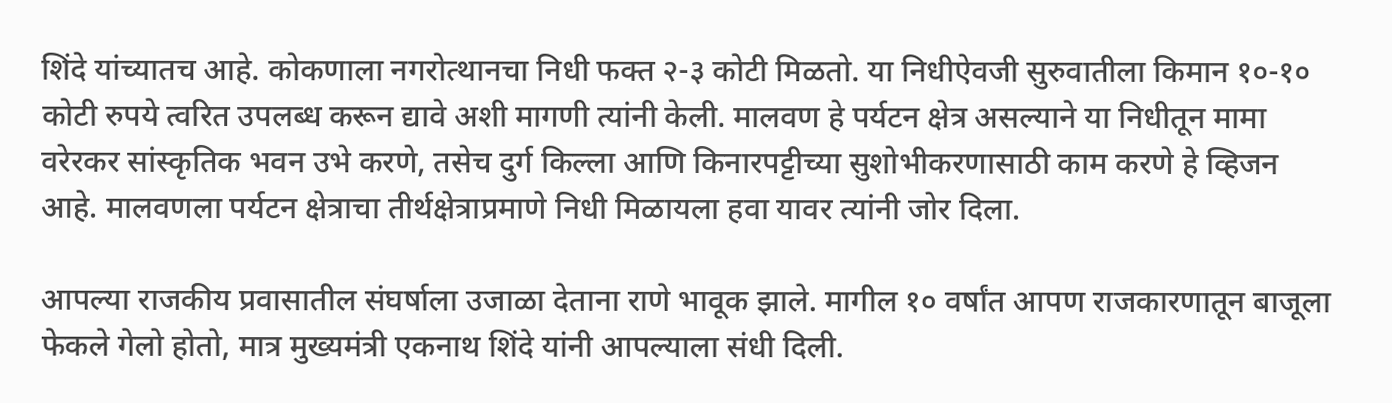शिंदे यांच्यातच आहे. कोकणाला नगरोत्थानचा निधी फक्त २-३ कोटी मिळतो. या निधीऐवजी सुरुवातीला किमान १०-१० कोटी रुपये त्वरित उपलब्ध करून द्यावे अशी मागणी त्यांनी केली. मालवण हे पर्यटन क्षेत्र असल्याने या निधीतून मामा वरेरकर सांस्कृतिक भवन उभे करणे, तसेच दुर्ग किल्ला आणि किनारपट्टीच्या सुशोभीकरणासाठी काम करणे हे व्हिजन आहे. मालवणला पर्यटन क्षेत्राचा तीर्थक्षेत्राप्रमाणे निधी मिळायला हवा यावर त्यांनी जोर दिला.

आपल्या राजकीय प्रवासातील संघर्षाला उजाळा देताना राणे भावूक झाले. मागील १० वर्षांत आपण राजकारणातून बाजूला फेकले गेलो होतो, मात्र मुख्यमंत्री एकनाथ शिंदे यांनी आपल्याला संधी दिली.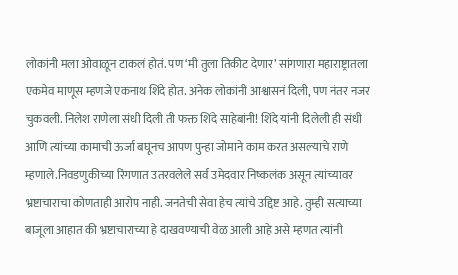लोकांनी मला ओवाळून टाकलं होतं. पण ‘मी तुला तिकीट देणार’ सांगणारा महाराष्ट्रातला एकमेव माणूस म्हणजे एकनाथ शिंदे होत. अनेक लोकांनी आश्वासनं दिली, पण नंतर नजर चुकवली. निलेश राणेला संधी दिली ती फक्त शिंदे साहेबांनी! शिंदे यांनी दिलेली ही संधी आणि त्यांच्या कामाची ऊर्जा बघूनच आपण पुन्हा जोमाने काम करत असल्याचे राणे म्हणाले.निवडणुकीच्या रिंगणात उतरवलेले सर्व उमेदवार निष्कलंक असून त्यांच्यावर भ्रष्टाचाराचा कोणताही आरोप नाही. जनतेची सेवा हेच त्यांचे उद्दिष्ट आहे. तुम्ही सत्याच्या बाजूला आहात की भ्रष्टाचाराच्या हे दाखवण्याची वेळ आली आहे असे म्हणत त्यांनी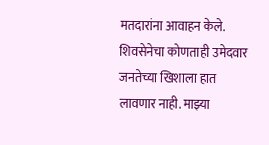मतदारांना आवाहन केले. शिवसेनेचा कोणताही उमेदवार जनतेच्या खिशाला हात लावणार नाही. माझ्या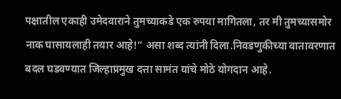पक्षातील एकाही उमेदवाराने तुमच्याकडे एक रुपया मागितला, तर मी तुमच्यासमोर नाक घासायलाही तयार आहे!” असा शब्द त्यांनी दिला.निवडणुकीच्या वातावरणात बदल घडवण्यात जिल्हाप्रमुख दत्ता सामंत यांचे मोठे योगदान आहे.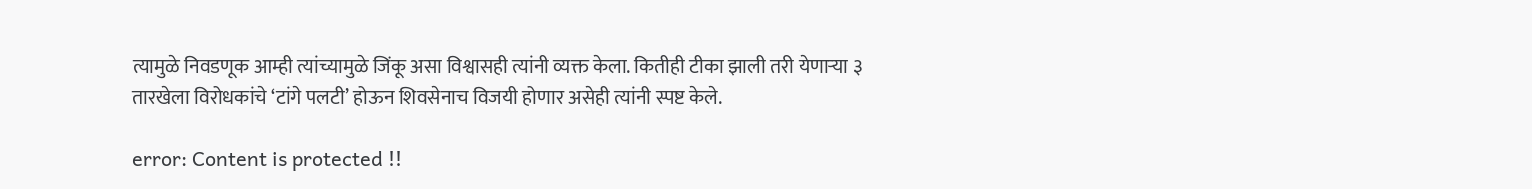त्यामुळे निवडणूक आम्ही त्यांच्यामुळे जिंकू असा विश्वासही त्यांनी व्यक्त केला. कितीही टीका झाली तरी येणाऱ्या ३ तारखेला विरोधकांचे ‘टांगे पलटी’ होऊन शिवसेनाच विजयी होणार असेही त्यांनी स्पष्ट केले.

error: Content is protected !!